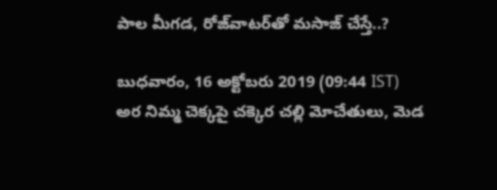పాల మీగడ, రోజ్‌వాటర్‌‌తో మసాజ్ చేస్తే..?

బుధవారం, 16 అక్టోబరు 2019 (09:44 IST)
అర నిమ్మ చెక్కపై చక్కెర చల్లి మోచేతులు, మెడ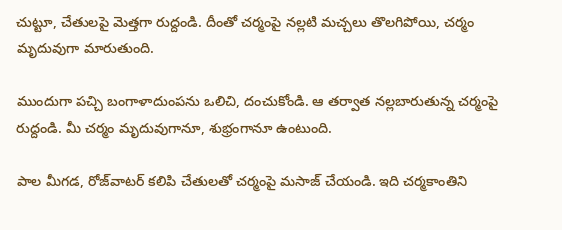చుట్టూ, చేతులపై మెత్తగా రుద్దండి. దీంతో చర్మంపై నల్లటి మచ్చలు తొలగిపోయి, చర్మం మృదువుగా మారుతుంది.

ముందుగా పచ్చి బంగాళాదుంపను ఒలిచి, దంచుకోండి. ఆ తర్వాత నల్లబారుతున్న చర్మంపై రుద్దండి. మీ చర్మం మృదువుగానూ, శుభ్రంగానూ ఉంటుంది.

పాల మీగడ, రోజ్‌వాటర్ కలిపి చేతులతో చర్మంపై మసాజ్ చేయండి. ఇది చర్మకాంతిని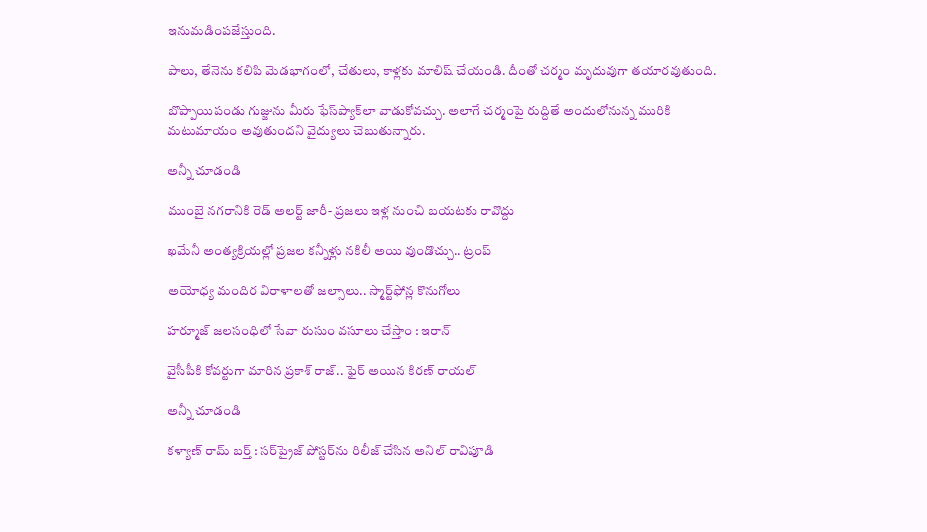ఇనుమడింపజేస్తుంది.

పాలు, తేనెను కలిపి మెడభాగంలో, చేతులు, కాళ్లకు మాలిష్ చేయండి. దీంతో చర్మం మృదువుగా తయారవుతుంది.

బొప్పాయిపండు గుజ్జును మీరు ఫేస్‌ప్యాక్‌లా వాడుకోవచ్చు. అలాగే చర్మంపై రుద్దితే అందులోనున్న మురికి మటుమాయం అవుతుందని వైద్యులు చెబుతున్నారు.

అన్నీ చూడండి

ముంబై నగరానికి రెడ్ అలర్ట్ జారీ- ప్రజలు ఇళ్ల నుంచి బయటకు రావొద్దు

ఖమేనీ అంత్యక్రియల్లో ప్రజల కన్నీళ్లు నకిలీ అయి వుండొచ్చు.. ట్రంప్

అయోధ్య మందిర విరాళాలతో జల్సాలు.. స్మార్ట్‌ఫోన్ల కొనుగోలు

హర్మూజ్ జలసంధిలో సేవా రుసుం వసూలు చేస్తాం : ఇరాన్

వైసీపీకి కోవర్టుగా మారిన ప్రకాశ్ రాజ్.. ఫైర్ అయిన కిరణ్ రాయల్

అన్నీ చూడండి

కళ్యాణ్ రామ్ బర్త్‌ : సర్‌ప్రైజ్ పోస్టర్‌ను రిలీజ్ చేసిన అనిల్ రావిపూడి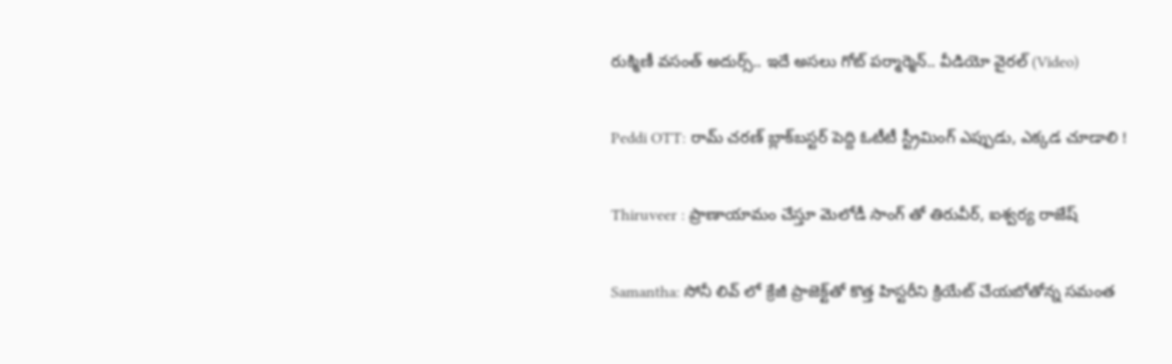రుక్మిణీ వసంత్ అదుర్స్.. ఇదే అసలు గోట్ పర్మార్మెన్.. వీడియో వైరల్ (Video)

Peddi OTT: రామ్ చరణ్ బ్లాక్‌బస్టర్‌ పెద్ది ఓటీటీ స్ట్రీమింగ్‌ ఎప్పుడు, ఎక్కడ చూడాలి !

Thiruveer : ప్రాణాయామం చేస్తూ మెలోడీ సాంగ్ తో తిరువీర్, ఐశ్వర్య రాజేష్

Samantha: సోనీ లివ్ లో క్రేజీ ప్రాజెక్ట్‌తో కొత్త హిస్టరీని క్రియేట్ చేయబోతోన్న సమంత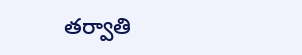తర్వాతి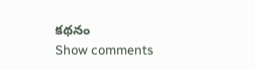కథనం
Show comments